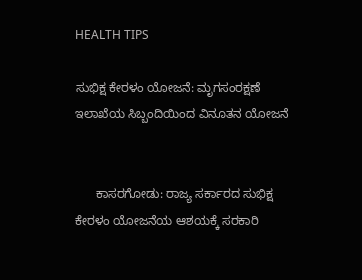HEALTH TIPS

ಸುಭಿಕ್ಷ ಕೇರಳಂ ಯೋಜನೆ: ಮೃಗಸಂರಕ್ಷಣೆ ಇಲಾಖೆಯ ಸಿಬ್ಬಂದಿಯಿಂದ ವಿನೂತನ ಯೋಜನೆ


      ಕಾಸರಗೋಡು: ರಾಜ್ಯ ಸರ್ಕಾರದ ಸುಭಿಕ್ಷ ಕೇರಳಂ ಯೋಜನೆಯ ಆಶಯಕ್ಕೆ ಸರಕಾರಿ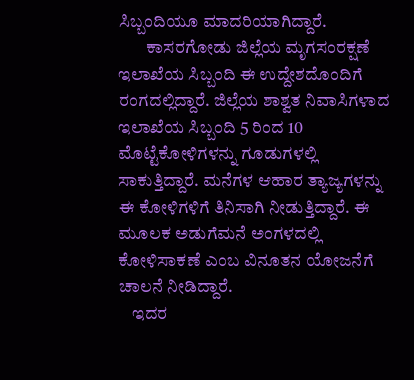ಸಿಬ್ಬಂದಿಯೂ ಮಾದರಿಯಾಗಿದ್ದಾರೆ.
        ಕಾಸರಗೋಡು ಜಿಲ್ಲೆಯ ಮೃಗಸಂರಕ್ಷಣೆ ಇಲಾಖೆಯ ಸಿಬ್ಬಂದಿ ಈ ಉದ್ದೇಶದೊಂದಿಗೆ ರಂಗದಲ್ಲಿದ್ದಾರೆ. ಜಿಲ್ಲೆಯ ಶಾಶ್ವತ ನಿವಾಸಿಗಳಾದ ಇಲಾಖೆಯ ಸಿಬ್ಬಂದಿ 5 ರಿಂದ 10 ಮೊಟ್ಟೆಕೋಳಿಗಳನ್ನು ಗೂಡುಗಳಲ್ಲಿ ಸಾಕುತ್ತಿದ್ದಾರೆ. ಮನೆಗಳ ಆಹಾರ ತ್ಯಾಜ್ಯಗಳನ್ನು ಈ ಕೋಳಿಗಳಿಗೆ ತಿನಿಸಾಗಿ ನೀಡುತ್ತಿದ್ದಾರೆ. ಈ ಮೂಲಕ ಅಡುಗೆಮನೆ ಅಂಗಳದಲ್ಲಿ ಕೋಳಿಸಾಕಣೆ ಎಂಬ ವಿನೂತನ ಯೋಜನೆಗೆ ಚಾಲನೆ ನೀಡಿದ್ದಾರೆ.
    ಇದರ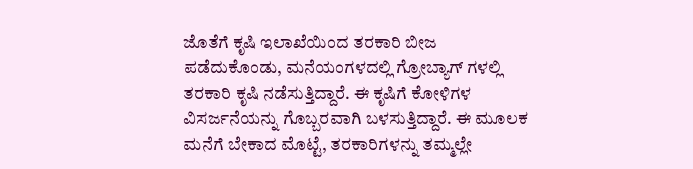ಜೊತೆಗೆ ಕೃಷಿ ಇಲಾಖೆಯಿಂದ ತರಕಾರಿ ಬೀಜ ಪಡೆದುಕೊಂಡು, ಮನೆಯಂಗಳದಲ್ಲಿ ಗ್ರೋಬ್ಯಾಗ್ ಗಳಲ್ಲಿ ತರಕಾರಿ ಕೃಷಿ ನಡೆಸುತ್ತಿದ್ದಾರೆ. ಈ ಕೃಷಿಗೆ ಕೋಳಿಗಳ ವಿಸರ್ಜನೆಯನ್ನು ಗೊಬ್ಬರವಾಗಿ ಬಳಸುತ್ತಿದ್ದಾರೆ. ಈ ಮೂಲಕ ಮನೆಗೆ ಬೇಕಾದ ಮೊಟ್ಟೆ, ತರಕಾರಿಗಳನ್ನು ತಮ್ಮಲ್ಲೇ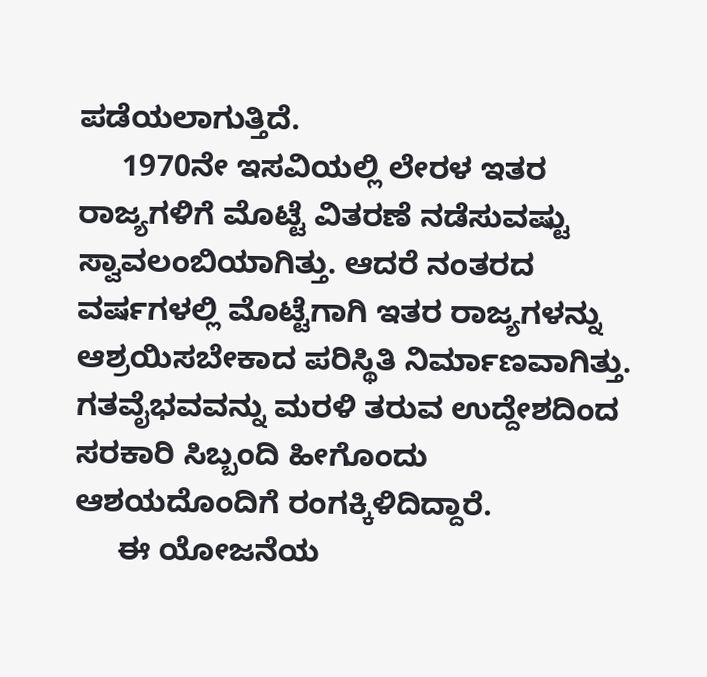ಪಡೆಯಲಾಗುತ್ತಿದೆ.
     1970ನೇ ಇಸವಿಯಲ್ಲಿ ಲೇರಳ ಇತರ ರಾಜ್ಯಗಳಿಗೆ ಮೊಟ್ಟೆ ವಿತರಣೆ ನಡೆಸುವಷ್ಟು ಸ್ವಾವಲಂಬಿಯಾಗಿತ್ತು. ಆದರೆ ನಂತರದ ವರ್ಷಗಳಲ್ಲಿ ಮೊಟ್ಟೆಗಾಗಿ ಇತರ ರಾಜ್ಯಗಳನ್ನು ಆಶ್ರಯಿಸಬೇಕಾದ ಪರಿಸ್ಥಿತಿ ನಿರ್ಮಾಣವಾಗಿತ್ತು. ಗತವೈಭವವನ್ನು ಮರಳಿ ತರುವ ಉದ್ದೇಶದಿಂದ ಸರಕಾರಿ ಸಿಬ್ಬಂದಿ ಹೀಗೊಂದು ಆಶಯದೊಂದಿಗೆ ರಂಗಕ್ಕಿಳಿದಿದ್ದಾರೆ.
     ಈ ಯೋಜನೆಯ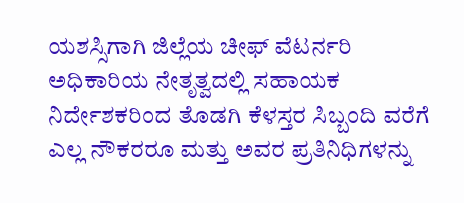ಯಶಸ್ಸಿಗಾಗಿ ಜಿಲ್ಲೆಯ ಚೀಫ್ ವೆಟರ್ನರಿ ಅಧಿಕಾರಿಯ ನೇತೃತ್ವದಲ್ಲಿ ಸಹಾಯಕ ನಿರ್ದೇಶಕರಿಂದ ತೊಡಗಿ ಕೆಳಸ್ತರ ಸಿಬ್ಬಂದಿ ವರೆಗೆ ಎಲ್ಲ ನೌಕರರೂ ಮತ್ತು ಅವರ ಪ್ರತಿನಿಧಿಗಳನ್ನು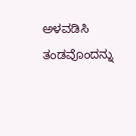ಅಳವಡಿಸಿ ತಂಡವೊಂದನ್ನು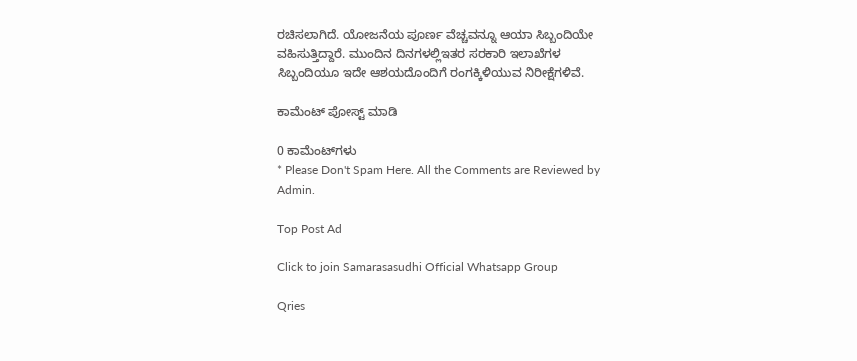ರಚಿಸಲಾಗಿದೆ. ಯೋಜನೆಯ ಪೂರ್ಣ ವೆಚ್ಚವನ್ನೂ ಆಯಾ ಸಿಬ್ಬಂದಿಯೇ ವಹಿಸುತ್ತಿದ್ದಾರೆ. ಮುಂದಿನ ದಿನಗಳಲ್ಲಿಇತರ ಸರಕಾರಿ ಇಲಾಖೆಗಳ ಸಿಬ್ಬಂದಿಯೂ ಇದೇ ಆಶಯದೊಂದಿಗೆ ರಂಗಕ್ಕಿಳಿಯುವ ನಿರೀಕ್ಷೆಗಳಿವೆ.

ಕಾಮೆಂಟ್‌‌ ಪೋಸ್ಟ್‌ ಮಾಡಿ

0 ಕಾಮೆಂಟ್‌ಗಳು
* Please Don't Spam Here. All the Comments are Reviewed by Admin.

Top Post Ad

Click to join Samarasasudhi Official Whatsapp Group

Qries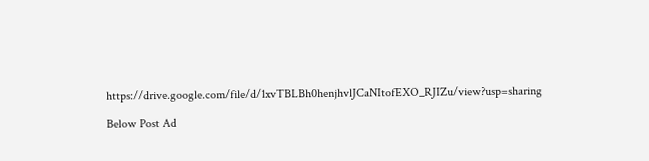https://drive.google.com/file/d/1xvTBLBh0henjhvlJCaNItofEXO_RJIZu/view?usp=sharing

Below Post Ad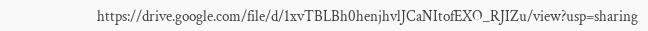https://drive.google.com/file/d/1xvTBLBh0henjhvlJCaNItofEXO_RJIZu/view?usp=sharing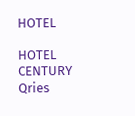HOTEL

HOTEL
CENTURY
Qries